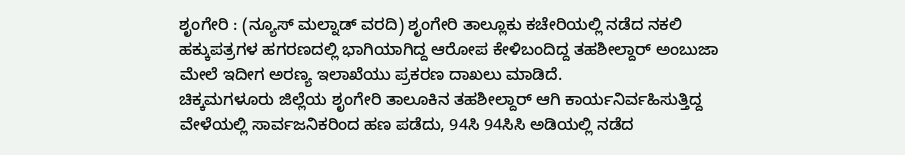ಶೃಂಗೇರಿ : (ನ್ಯೂಸ್ ಮಲ್ನಾಡ್ ವರದಿ) ಶೃಂಗೇರಿ ತಾಲ್ಲೂಕು ಕಚೇರಿಯಲ್ಲಿ ನಡೆದ ನಕಲಿ ಹಕ್ಕುಪತ್ರಗಳ ಹಗರಣದಲ್ಲಿ ಭಾಗಿಯಾಗಿದ್ದ ಆರೋಪ ಕೇಳಿಬಂದಿದ್ದ ತಹಶೀಲ್ದಾರ್ ಅಂಬುಜಾ ಮೇಲೆ ಇದೀಗ ಅರಣ್ಯ ಇಲಾಖೆಯು ಪ್ರಕರಣ ದಾಖಲು ಮಾಡಿದೆ.
ಚಿಕ್ಕಮಗಳೂರು ಜಿಲ್ಲೆಯ ಶೃಂಗೇರಿ ತಾಲೂಕಿನ ತಹಶೀಲ್ದಾರ್ ಆಗಿ ಕಾರ್ಯನಿರ್ವಹಿಸುತ್ತಿದ್ದ ವೇಳೆಯಲ್ಲಿ ಸಾರ್ವಜನಿಕರಿಂದ ಹಣ ಪಡೆದು, 94ಸಿ 94ಸಿಸಿ ಅಡಿಯಲ್ಲಿ ನಡೆದ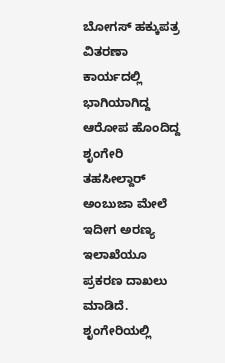ಬೋಗಸ್ ಹಕ್ಕುಪತ್ರ ವಿತರಣಾ ಕಾರ್ಯದಲ್ಲಿ ಭಾಗಿಯಾಗಿದ್ದ ಆರೋಪ ಹೊಂದಿದ್ದ ಶೃಂಗೇರಿ ತಹಸೀಲ್ದಾರ್ ಅಂಬುಜಾ ಮೇಲೆ ಇದೀಗ ಅರಣ್ಯ ಇಲಾಖೆಯೂ ಪ್ರಕರಣ ದಾಖಲು ಮಾಡಿದೆ.
ಶೃಂಗೇರಿಯಲ್ಲಿ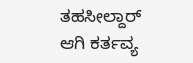ತಹಸೀಲ್ದಾರ್ ಆಗಿ ಕರ್ತವ್ಯ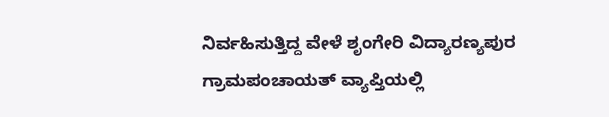ನಿರ್ವಹಿಸುತ್ತಿದ್ದ ವೇಳೆ ಶೃಂಗೇರಿ ವಿದ್ಯಾರಣ್ಯಪುರ ಗ್ರಾಮಪಂಚಾಯತ್ ವ್ಯಾಪ್ತಿಯಲ್ಲಿ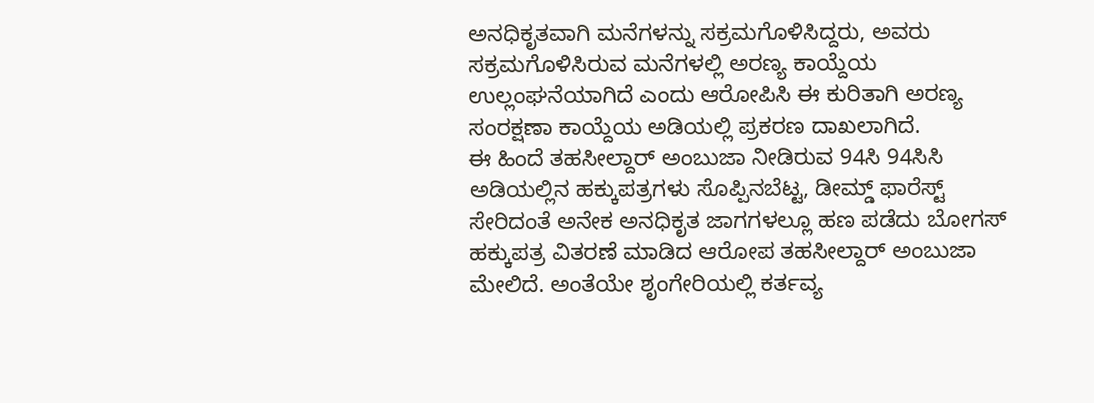ಅನಧಿಕೃತವಾಗಿ ಮನೆಗಳನ್ನು ಸಕ್ರಮಗೊಳಿಸಿದ್ದರು, ಅವರು ಸಕ್ರಮಗೊಳಿಸಿರುವ ಮನೆಗಳಲ್ಲಿ ಅರಣ್ಯ ಕಾಯ್ದೆಯ ಉಲ್ಲಂಘನೆಯಾಗಿದೆ ಎಂದು ಆರೋಪಿಸಿ ಈ ಕುರಿತಾಗಿ ಅರಣ್ಯ ಸಂರಕ್ಷಣಾ ಕಾಯ್ದೆಯ ಅಡಿಯಲ್ಲಿ ಪ್ರಕರಣ ದಾಖಲಾಗಿದೆ.
ಈ ಹಿಂದೆ ತಹಸೀಲ್ದಾರ್ ಅಂಬುಜಾ ನೀಡಿರುವ 94ಸಿ 94ಸಿಸಿ ಅಡಿಯಲ್ಲಿನ ಹಕ್ಕುಪತ್ರಗಳು ಸೊಪ್ಪಿನಬೆಟ್ಟ, ಡೀಮ್ಡ್ ಫಾರೆಸ್ಟ್ ಸೇರಿದಂತೆ ಅನೇಕ ಅನಧಿಕೃತ ಜಾಗಗಳಲ್ಲೂ ಹಣ ಪಡೆದು ಬೋಗಸ್ ಹಕ್ಕುಪತ್ರ ವಿತರಣೆ ಮಾಡಿದ ಆರೋಪ ತಹಸೀಲ್ದಾರ್ ಅಂಬುಜಾ ಮೇಲಿದೆ. ಅಂತೆಯೇ ಶೃಂಗೇರಿಯಲ್ಲಿ ಕರ್ತವ್ಯ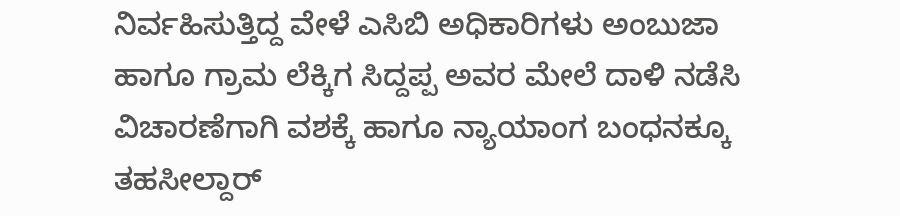ನಿರ್ವಹಿಸುತ್ತಿದ್ದ ವೇಳೆ ಎಸಿಬಿ ಅಧಿಕಾರಿಗಳು ಅಂಬುಜಾ ಹಾಗೂ ಗ್ರಾಮ ಲೆಕ್ಕಿಗ ಸಿದ್ದಪ್ಪ ಅವರ ಮೇಲೆ ದಾಳಿ ನಡೆಸಿ ವಿಚಾರಣೆಗಾಗಿ ವಶಕ್ಕೆ ಹಾಗೂ ನ್ಯಾಯಾಂಗ ಬಂಧನಕ್ಕೂ ತಹಸೀಲ್ದಾರ್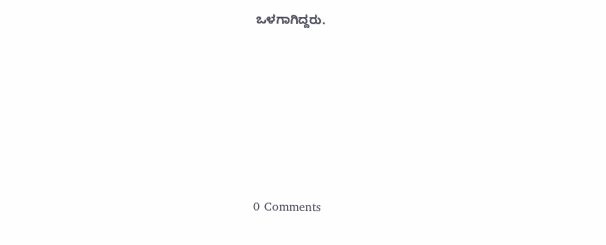ಒಳಗಾಗಿದ್ದರು.






0 Comments